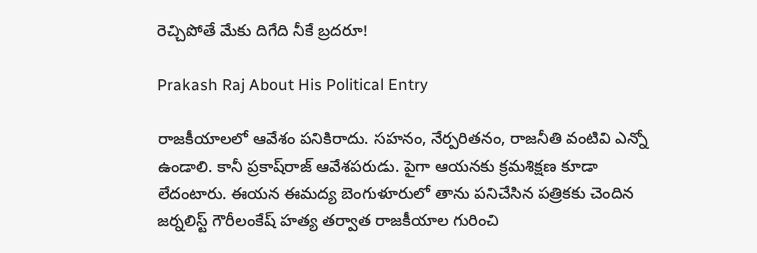రెచ్చిపోతే మేకు దిగేది నీకే బ్రదరూ!

Prakash Raj About His Political Entry

రాజకీయాలలో ఆవేశం పనికిరాదు. సహనం, నేర్పరితనం, రాజనీతి వంటివి ఎన్నో ఉండాలి. కానీ ప్రకాష్‌రాజ్‌ ఆవేశపరుడు. పైగా ఆయనకు క్రమశిక్షణ కూడా లేదంటారు. ఈయన ఈమద్య బెంగుళూరులో తాను పనిచేసిన పత్రికకు చెందిన జర్నలిస్ట్‌ గౌరీలంకేష్‌ హత్య తర్వాత రాజకీయాల గురించి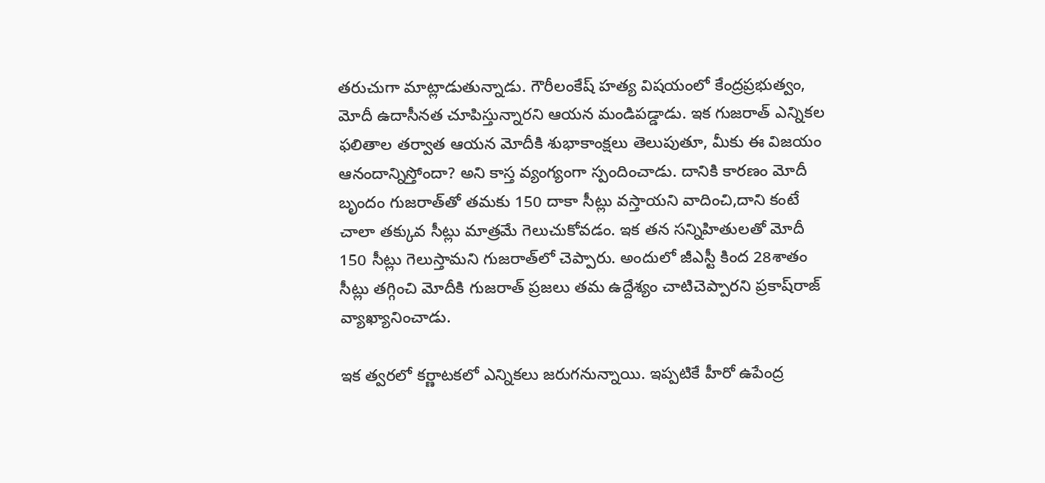తరుచుగా మాట్లాడుతున్నాడు. గౌరీలంకేష్‌ హత్య విషయంలో కేంద్రప్రభుత్వం, మోదీ ఉదాసీనత చూపిస్తున్నారని ఆయన మండిపడ్డాడు. ఇక గుజరాత్‌ ఎన్నికల ఫలితాల తర్వాత ఆయన మోదీకి శుభాకాంక్షలు తెలుపుతూ, మీకు ఈ విజయం ఆనందాన్నిస్తోందా? అని కాస్త వ్యంగ్యంగా స్పందించాడు. దానికి కారణం మోదీ బృందం గుజరాత్‌తో తమకు 150 దాకా సీట్లు వస్తాయని వాదించి,దాని కంటే చాలా తక్కువ సీట్లు మాత్రమే గెలుచుకోవడం. ఇక తన సన్నిహితులతో మోదీ 150 సీట్లు గెలుస్తామని గుజరాత్‌లో చెప్పారు. అందులో జీఎస్టీ కింద 28శాతం సీట్లు తగ్గించి మోదీకి గుజరాత్‌ ప్రజలు తమ ఉద్దేశ్యం చాటిచెప్పారని ప్రకాష్‌రాజ్‌ వ్యాఖ్యానించాడు.

ఇక త్వరలో కర్ణాటకలో ఎన్నికలు జరుగనున్నాయి. ఇప్పటికే హీరో ఉపేంద్ర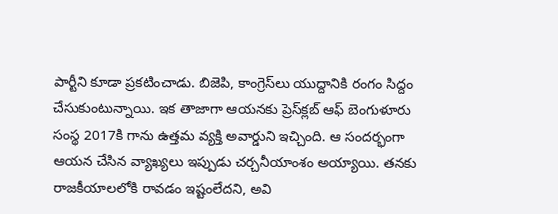పార్టీని కూడా ప్రకటించాడు. బిజెపి, కాంగ్రెస్‌లు యుద్దానికి రంగం సిద్దం చేసుకుంటున్నాయి. ఇక తాజాగా ఆయనకు ప్రెస్‌క్లబ్‌ ఆఫ్‌ బెంగుళూరు సంస్థ 2017కి గాను ఉత్తమ వ్యక్తి అవార్డుని ఇచ్చింది. ఆ సందర్భంగా ఆయన చేసిన వ్యాఖ్యలు ఇప్పుడు చర్చనీయాంశం అయ్యాయి. తనకు రాజకీయాలలోకి రావడం ఇష్టంలేదని, అవి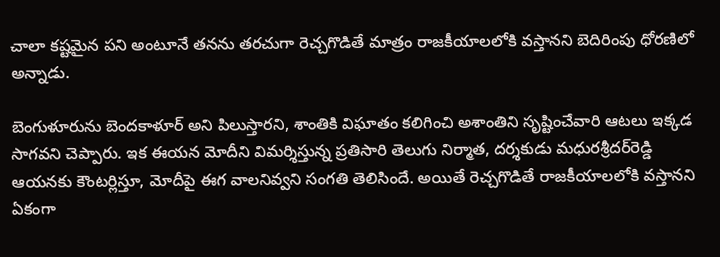చాలా కష్టమైన పని అంటూనే తనను తరచుగా రెచ్చగొడితే మాత్రం రాజకీయాలలోకి వస్తానని బెదిరింపు ధోరణిలో అన్నాడు.

బెంగుళూరును బెందకాళూర్‌ అని పిలుస్తారని, శాంతికి విఘాతం కలిగించి అశాంతిని సృష్టించేవారి ఆటలు ఇక్కడ సాగవని చెప్పారు. ఇక ఈయన మోదీని విమర్శిస్తున్న ప్రతిసారి తెలుగు నిర్మాత, దర్శకుడు మధురశ్రీదర్‌రెడ్డి ఆయనకు కౌంటర్లిస్తూ, మోదీపై ఈగ వాలనివ్వని సంగతి తెలిసిందే. అయితే రెచ్చగొడితే రాజకీయాలలోకి వస్తానని ఏకంగా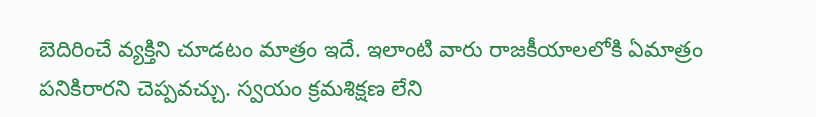బెదిరించే వ్యక్తిని చూడటం మాత్రం ఇదే. ఇలాంటి వారు రాజకీయాలలోకి ఏమాత్రం పనికిరారని చెప్పవచ్చు. స్వయం క్రమశిక్షణ లేని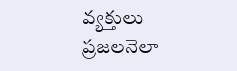వ్యక్తులు ప్రజలనెలా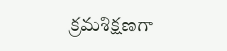క్రమశిక్షణగా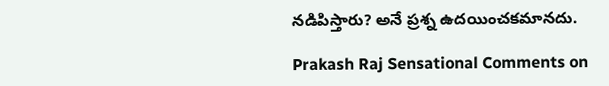నడిపిస్తారు? అనే ప్రశ్న ఉదయించకమానదు.

Prakash Raj Sensational Comments on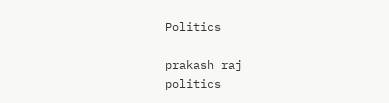Politics

prakash raj
politics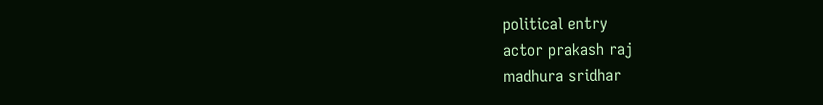political entry
actor prakash raj
madhura sridhar